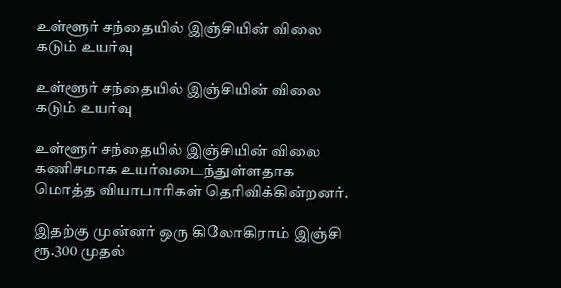உள்ளூர் சந்தையில் இஞ்சியின் விலை கடும் உயர்வு

உள்ளூர் சந்தையில் இஞ்சியின் விலை கடும் உயர்வு

உள்ளூர் சந்தையில் இஞ்சியின் விலை கணிசமாக உயர்வடைந்துள்ளதாக மொத்த வியாபாரிகள் தெரிவிக்கின்றனர்.

இதற்கு முன்னர் ஒரு கிலோகிராம் இஞ்சி ரூ.300 முதல்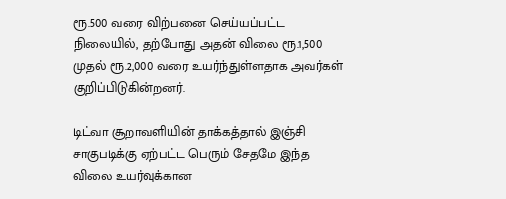ரூ.500 வரை விற்பனை செய்யப்பட்ட நிலையில், தற்போது அதன் விலை ரூ.1,500 முதல் ரூ.2,000 வரை உயர்ந்துள்ளதாக அவர்கள் குறிப்பிடுகின்றனர்.

டிட்வா சூறாவளியின் தாக்கத்தால் இஞ்சி சாகுபடிக்கு ஏற்பட்ட பெரும் சேதமே இந்த விலை உயர்வுக்கான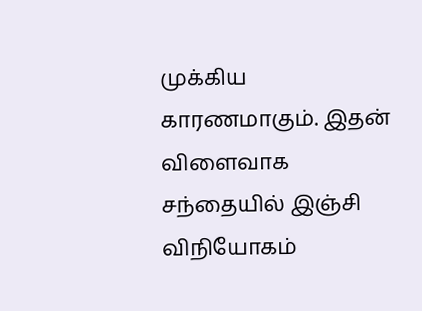முக்கிய காரணமாகும். இதன் விளைவாக சந்தையில் இஞ்சி விநியோகம்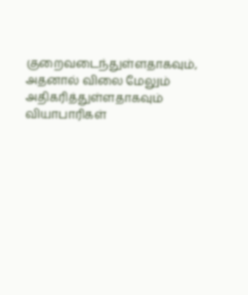குறைவடைந்துள்ளதாகவும், அதனால் விலை மேலும் அதிகரித்துள்ளதாகவும் வியாபாரிகள்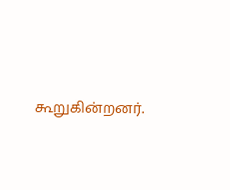கூறுகின்றனர்.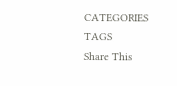CATEGORIES
TAGS
Share This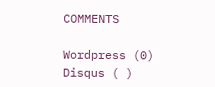COMMENTS

Wordpress (0)
Disqus ( )